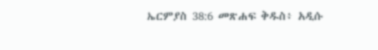ኤርምያስ 38:6 መጽሐፍ ቅዱስ፥ አዲሱ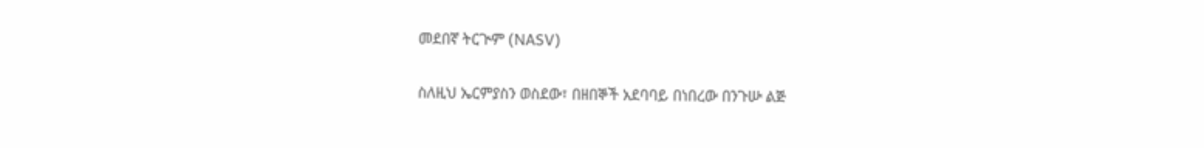መደበኛ ትርጒም (NASV)

ስለዚህ ኤርምያስን ወስደው፣ በዘበኞች አደባባይ በነበረው በንጉሡ ልጅ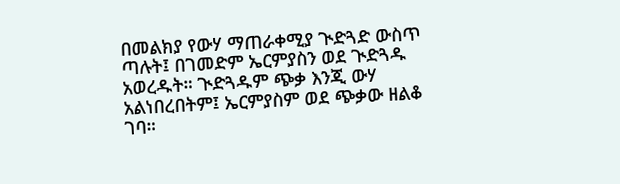በመልክያ የውሃ ማጠራቀሚያ ጒድጓድ ውስጥ ጣሉት፤ በገመድም ኤርምያስን ወደ ጒድጓዱ አወረዱት። ጒድጓዱም ጭቃ እንጂ ውሃ አልነበረበትም፤ ኤርምያስም ወደ ጭቃው ዘልቆ ገባ።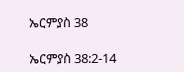ኤርምያስ 38

ኤርምያስ 38:2-14